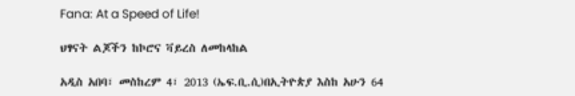Fana: At a Speed of Life!

ህፃናት ልጆችን ከኮሮና ቫይረስ ለመከላከል

አዲስ አበባ፣ መስከረም 4፣ 2013 (ኤፍ.ቢ.ሲ)በኢትዮጵያ እስከ አሁን 64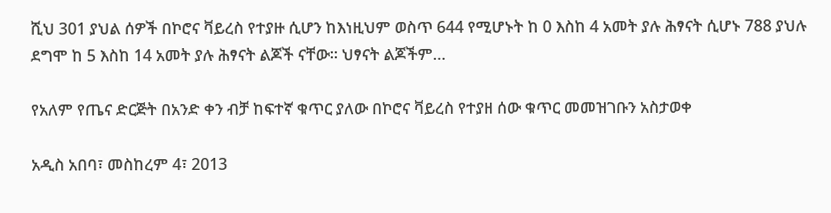ሺህ 301 ያህል ሰዎች በኮሮና ቫይረስ የተያዙ ሲሆን ከእነዚህም ወስጥ 644 የሚሆኑት ከ 0 እስከ 4 አመት ያሉ ሕፃናት ሲሆኑ 788 ያህሉ ደግሞ ከ 5 እስከ 14 አመት ያሉ ሕፃናት ልጆች ናቸው፡፡ ህፃናት ልጆችም…

የአለም የጤና ድርጅት በአንድ ቀን ብቻ ከፍተኛ ቁጥር ያለው በኮሮና ቫይረስ የተያዘ ሰው ቁጥር መመዝገቡን አስታወቀ

አዲስ አበባ፣ መስከረም 4፣ 2013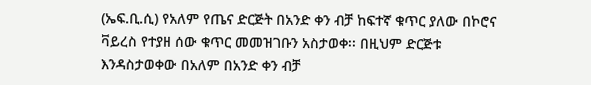(ኤፍ.ቢ.ሲ) የአለም የጤና ድርጅት በአንድ ቀን ብቻ ከፍተኛ ቁጥር ያለው በኮሮና ቫይረስ የተያዘ ሰው ቁጥር መመዝገቡን አስታወቀ፡፡ በዚህም ድርጅቱ እንዳስታወቀው በአለም በአንድ ቀን ብቻ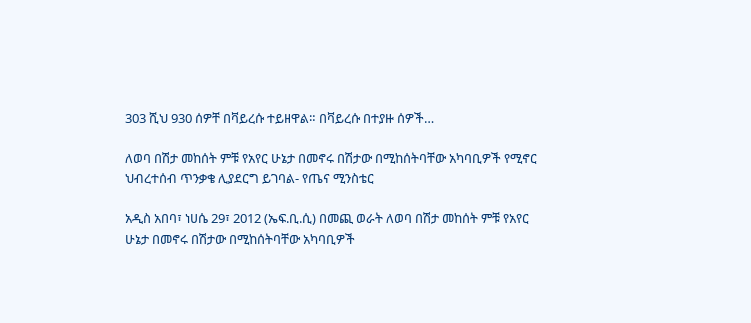303 ሺህ 930 ሰዎቸ በቫይረሱ ተይዘዋል። በቫይረሱ በተያዙ ሰዎች…

ለወባ በሽታ መከሰት ምቹ የአየር ሁኔታ በመኖሩ በሽታው በሚከሰትባቸው አካባቢዎች የሚኖር ህብረተሰብ ጥንቃቄ ሊያደርግ ይገባል- የጤና ሚንስቴር

አዲስ አበባ፣ ነሀሴ 29፣ 2012 (ኤፍ.ቢ.ሲ) በመጪ ወራት ለወባ በሽታ መከሰት ምቹ የአየር ሁኔታ በመኖሩ በሽታው በሚከሰትባቸው አካባቢዎች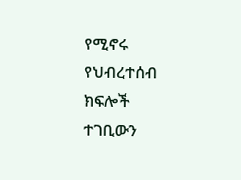የሚኖሩ የህብረተሰብ ክፍሎች ተገቢውን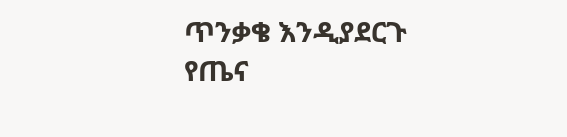ጥንቃቄ እንዲያደርጉ የጤና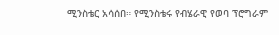ሚንስቴር አሳሰበ። የሚንስቴሩ የብሄራዊ የወባ ፕሮግራም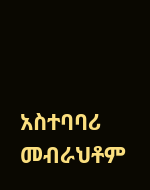አስተባባሪ መብራህቶም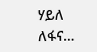ሃይለ ለፋና…